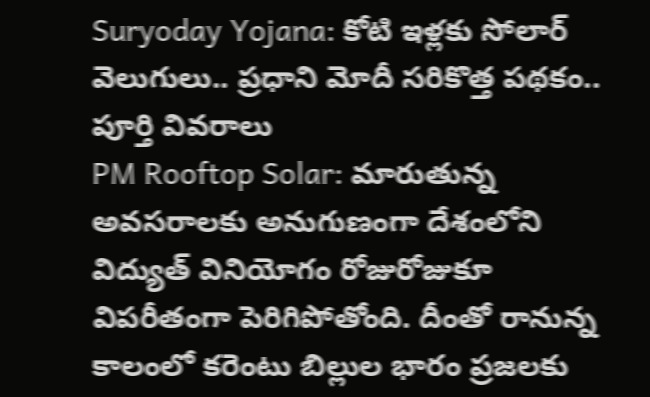Suryoday Yojana: కోటి ఇళ్లకు సోలార్ వెలుగులు.. ప్రధాని మోదీ సరికొత్త పథకం.. పూర్తి వివరాలు
PM Rooftop Solar: మారుతున్న అవసరాలకు అనుగుణంగా దేశంలోని విద్యుత్ వినియోగం రోజురోజుకూ విపరీతంగా పెరిగిపోతోంది. దీంతో రానున్న కాలంలో కరెంటు బిల్లుల భారం ప్రజలకు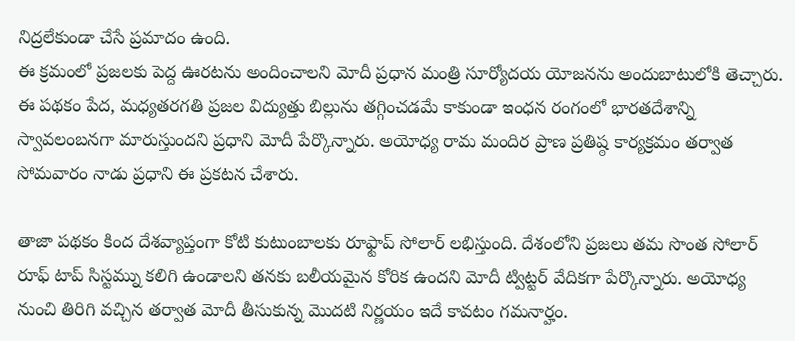నిద్రలేకుండా చేసే ప్రమాదం ఉంది.
ఈ క్రమంలో ప్రజలకు పెద్ద ఊరటను అందించాలని మోదీ ప్రధాన మంత్రి సూర్యోదయ యోజనను అందుబాటులోకి తెచ్చారు. ఈ పథకం పేద, మధ్యతరగతి ప్రజల విద్యుత్తు బిల్లును తగ్గించడమే కాకుండా ఇంధన రంగంలో భారతదేశాన్ని స్వావలంబనగా మారుస్తుందని ప్రధాని మోదీ పేర్కొన్నారు. అయోధ్య రామ మందిర ప్రాణ ప్రతిష్ఠ కార్యక్రమం తర్వాత సోమవారం నాడు ప్రధాని ఈ ప్రకటన చేశారు.

తాజా పథకం కింద దేశవ్యాప్తంగా కోటి కుటుంబాలకు రూఫ్టాప్ సోలార్ లభిస్తుంది. దేశంలోని ప్రజలు తమ సొంత సోలార్ రూఫ్ టాప్ సిస్టమ్ను కలిగి ఉండాలని తనకు బలీయమైన కోరిక ఉందని మోదీ ట్విట్టర్ వేదికగా పేర్కొన్నారు. అయోధ్య నుంచి తిరిగి వచ్చిన తర్వాత మోదీ తీసుకున్న మెుదటి నిర్ణయం ఇదే కావటం గమనార్హం.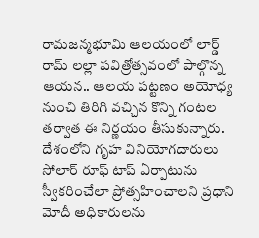రామజన్మభూమి ఆలయంలో లార్డ్ రామ్ లల్లా పవిత్రోత్సవంలో పాల్గొన్న ఆయన.. ఆలయ పట్టణం అయోధ్య నుంచి తిరిగి వచ్చిన కొన్ని గంటల తర్వాత ఈ నిర్ణయం తీసుకున్నారు.
దేశంలోని గృహ వినియోగదారులు సోలార్ రూఫ్ టాప్ ఏర్పాటును స్వీకరించేలా ప్రోత్సహించాలని ప్రధాని మోదీ అధికారులను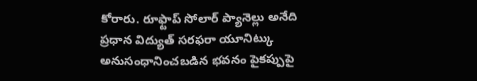కోరారు. రూఫ్టాప్ సోలార్ ప్యానెల్లు అనేది ప్రధాన విద్యుత్ సరఫరా యూనిట్కు అనుసంధానించబడిన భవనం పైకప్పుపై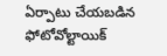ఏర్పాటు చేయబడిన ఫోటోవోల్టాయిక్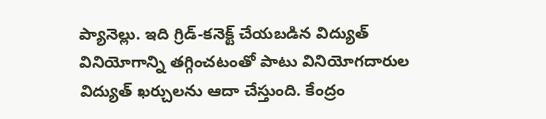ప్యానెల్లు. ఇది గ్రిడ్-కనెక్ట్ చేయబడిన విద్యుత్ వినియోగాన్ని తగ్గించటంతో పాటు వినియోగదారుల విద్యుత్ ఖర్చులను ఆదా చేస్తుంది. కేంద్రం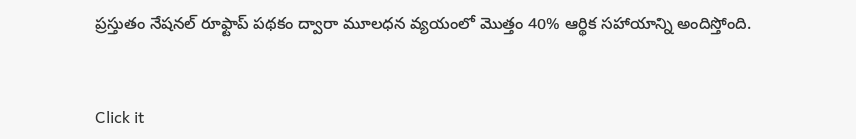ప్రస్తుతం నేషనల్ రూఫ్టాప్ పథకం ద్వారా మూలధన వ్యయంలో మొత్తం 40% ఆర్థిక సహాయాన్ని అందిస్తోంది.


Click it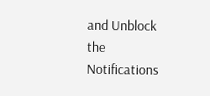and Unblock the Notifications